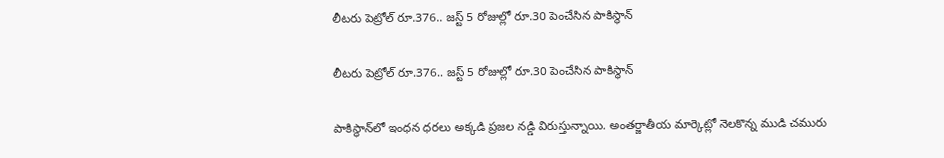లీటరు పెట్రోల్ రూ.376.. జస్ట్ 5 రోజుల్లో రూ.30 పెంచేసిన పాకిస్థాన్

లీటరు పెట్రోల్ రూ.376.. జస్ట్ 5 రోజుల్లో రూ.30 పెంచేసిన పాకిస్థాన్

పాకిస్థాన్‌లో ఇంధన ధరలు అక్కడి ప్రజల నడ్డి విరుస్తున్నాయి. అంతర్జాతీయ మార్కెట్లో నెలకొన్న ముడి చమురు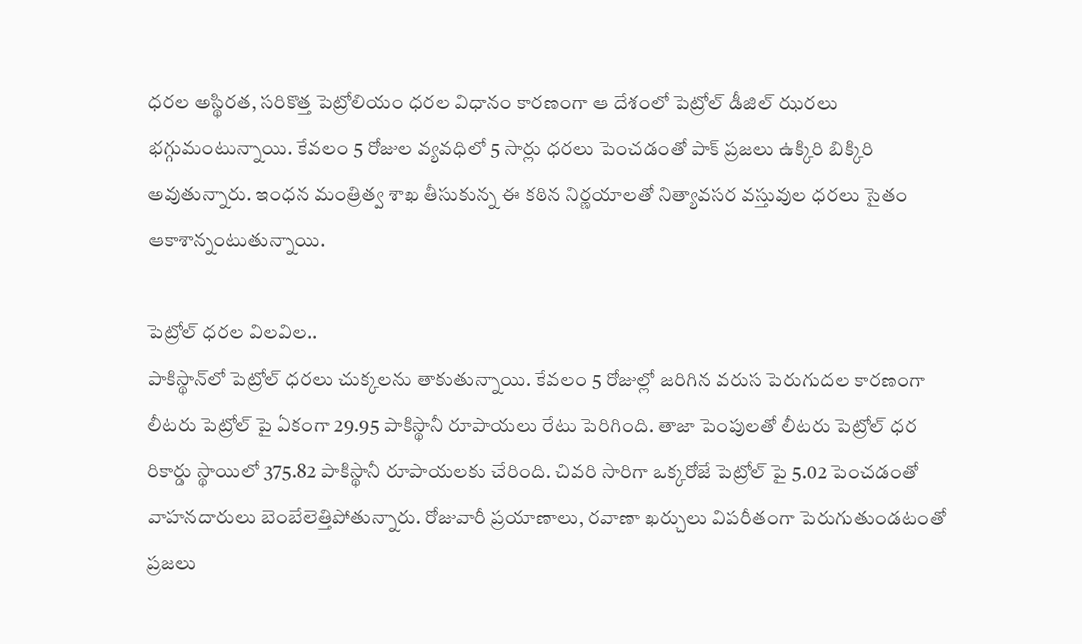ధరల అస్థిరత, సరికొత్త పెట్రోలియం ధరల విధానం కారణంగా ఆ దేశంలో పెట్రోల్ డీజిల్ ఝరలు భగ్గుమంటున్నాయి. కేవలం 5 రోజుల వ్యవధిలో 5 సార్లు ధరలు పెంచడంతో పాక్ ప్రజలు ఉక్కిరి బిక్కిరి అవుతున్నారు. ఇంధన మంత్రిత్వ శాఖ తీసుకున్న ఈ కఠిన నిర్ణయాలతో నిత్యావసర వస్తువుల ధరలు సైతం ఆకాశాన్నంటుతున్నాయి.

పెట్రోల్ ధరల విలవిల..
పాకిస్థాన్‌లో పెట్రోల్ ధరలు చుక్కలను తాకుతున్నాయి. కేవలం 5 రోజుల్లో జరిగిన వరుస పెరుగుదల కారణంగా లీటరు పెట్రోల్ పై ఏకంగా 29.95 పాకిస్థానీ రూపాయలు రేటు పెరిగింది. తాజా పెంపులతో లీటరు పెట్రోల్ ధర రికార్డు స్థాయిలో 375.82 పాకిస్థానీ రూపాయలకు చేరింది. చివరి సారిగా ఒక్కరోజే పెట్రోల్ పై 5.02 పెంచడంతో వాహనదారులు బెంబేలెత్తిపోతున్నారు. రోజువారీ ప్రయాణాలు, రవాణా ఖర్చులు విపరీతంగా పెరుగుతుండటంతో ప్రజలు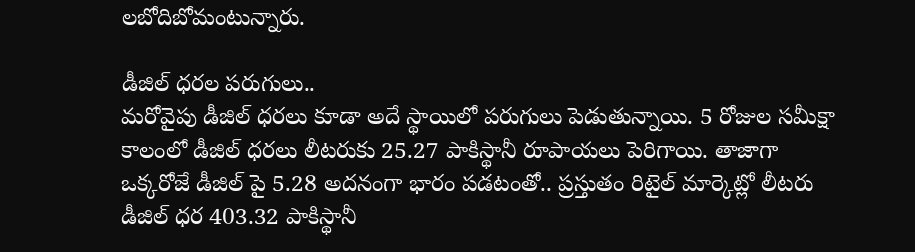లబోదిబోమంటున్నారు.

డీజిల్ ధరల పరుగులు..
మరోవైపు డీజిల్ ధరలు కూడా అదే స్థాయిలో పరుగులు పెడుతున్నాయి. 5 రోజుల సమీక్షా కాలంలో డీజిల్ ధరలు లీటరుకు 25.27 పాకిస్థానీ రూపాయలు పెరిగాయి. తాజాగా ఒక్కరోజే డీజిల్ పై 5.28 అదనంగా భారం పడటంతో.. ప్రస్తుతం రిటైల్ మార్కెట్లో లీటరు డీజిల్ ధర 403.32 పాకిస్థానీ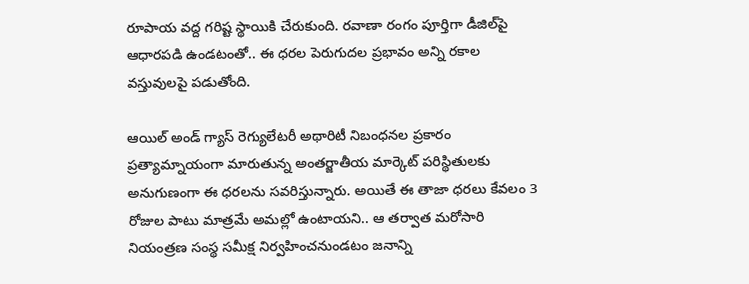రూపాయ వద్ద గరిష్ట స్థాయికి చేరుకుంది. రవాణా రంగం పూర్తిగా డీజిల్‌పై ఆధారపడి ఉండటంతో.. ఈ ధరల పెరుగుదల ప్రభావం అన్ని రకాల వస్తువులపై పడుతోంది.

ఆయిల్ అండ్ గ్యాస్ రెగ్యులేటరీ అథారిటీ నిబంధనల ప్రకారం ప్రత్యామ్నాయంగా మారుతున్న అంతర్జాతీయ మార్కెట్ పరిస్థితులకు అనుగుణంగా ఈ ధరలను సవరిస్తున్నారు. అయితే ఈ తాజా ధరలు కేవలం 3 రోజుల పాటు మాత్రమే అమల్లో ఉంటాయని.. ఆ తర్వాత మరోసారి నియంత్రణ సంస్థ సమీక్ష నిర్వహించనుండటం జనాన్ని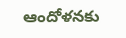ఆందోళనకు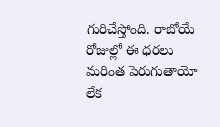గురిచేస్తోంది. రాబోయే రోజుల్లో ఈ ధరలు మరింత పెరుగుతాయో లేక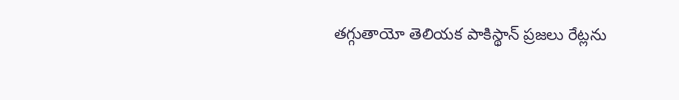తగ్గుతాయో తెలియక పాకిస్థాన్ ప్రజలు రేట్లను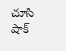చూసి షాక్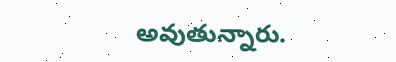అవుతున్నారు.